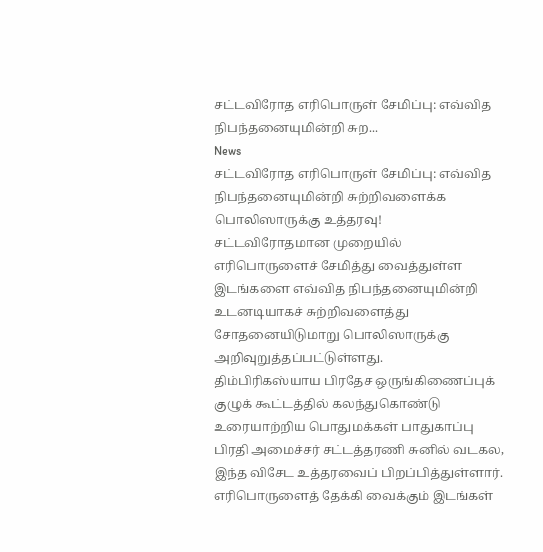சட்டவிரோத எரிபொருள் சேமிப்பு: எவ்வித நிபந்தனையுமின்றி சுற...
News
சட்டவிரோத எரிபொருள் சேமிப்பு: எவ்வித நிபந்தனையுமின்றி சுற்றிவளைக்க பொலிஸாருக்கு உத்தரவு!
சட்டவிரோதமான முறையில் எரிபொருளைச் சேமித்து வைத்துள்ள இடங்களை எவ்வித நிபந்தனையுமின்றி உடனடியாகச் சுற்றிவளைத்து சோதனையிடுமாறு பொலிஸாருக்கு அறிவுறுத்தப்பட்டுள்ளது.
திம்பிரிகஸ்யாய பிரதேச ஒருங்கிணைப்புக் குழுக் கூட்டத்தில் கலந்துகொண்டு உரையாற்றிய பொதுமக்கள் பாதுகாப்பு பிரதி அமைச்சர் சட்டத்தரணி சுனில் வடகல, இந்த விசேட உத்தரவைப் பிறப்பித்துள்ளார்.
எரிபொருளைத் தேக்கி வைக்கும் இடங்கள்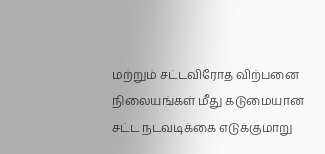மற்றும் சட்டவிரோத விற்பனை நிலையங்கள் மீது கடுமையான சட்ட நடவடிக்கை எடுக்குமாறு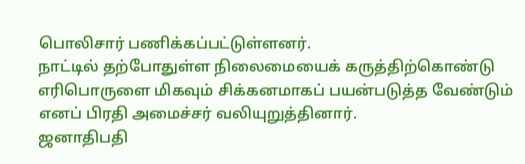பொலிசார் பணிக்கப்பட்டுள்ளனர்.
நாட்டில் தற்போதுள்ள நிலைமையைக் கருத்திற்கொண்டு எரிபொருளை மிகவும் சிக்கனமாகப் பயன்படுத்த வேண்டும் எனப் பிரதி அமைச்சர் வலியுறுத்தினார்.
ஜனாதிபதி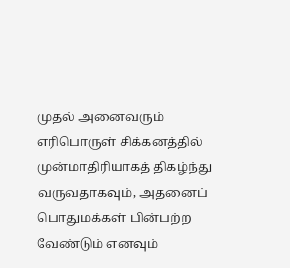முதல் அனைவரும் எரிபொருள் சிக்கனத்தில் முன்மாதிரியாகத் திகழ்ந்து வருவதாகவும், அதனைப் பொதுமக்கள் பின்பற்ற வேண்டும் எனவும்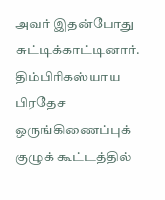அவர் இதன்போது சுட்டிக்காட்டினார்.
திம்பிரிகஸ்யாய பிரதேச ஒருங்கிணைப்புக் குழுக் கூட்டத்தில்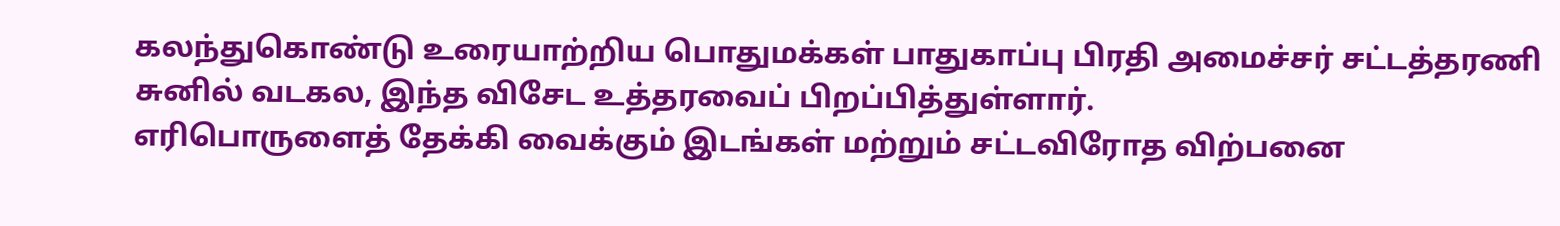கலந்துகொண்டு உரையாற்றிய பொதுமக்கள் பாதுகாப்பு பிரதி அமைச்சர் சட்டத்தரணி சுனில் வடகல, இந்த விசேட உத்தரவைப் பிறப்பித்துள்ளார்.
எரிபொருளைத் தேக்கி வைக்கும் இடங்கள் மற்றும் சட்டவிரோத விற்பனை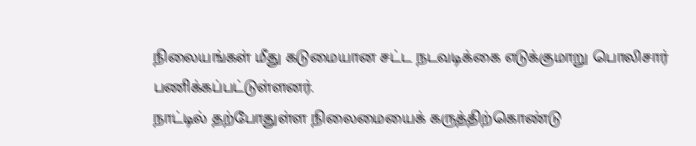நிலையங்கள் மீது கடுமையான சட்ட நடவடிக்கை எடுக்குமாறு பொலிசார் பணிக்கப்பட்டுள்ளனர்.
நாட்டில் தற்போதுள்ள நிலைமையைக் கருத்திற்கொண்டு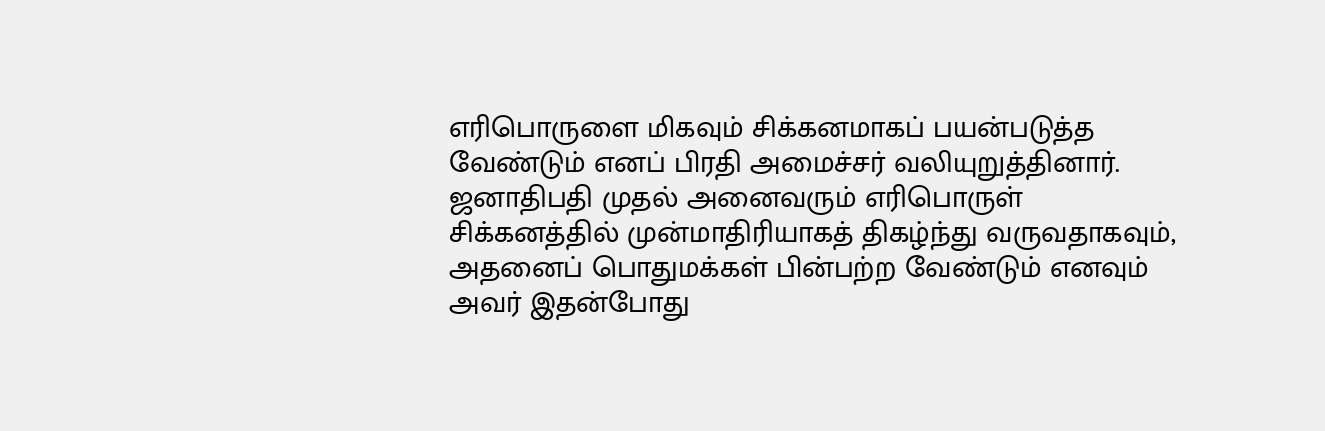எரிபொருளை மிகவும் சிக்கனமாகப் பயன்படுத்த வேண்டும் எனப் பிரதி அமைச்சர் வலியுறுத்தினார்.
ஜனாதிபதி முதல் அனைவரும் எரிபொருள் சிக்கனத்தில் முன்மாதிரியாகத் திகழ்ந்து வருவதாகவும், அதனைப் பொதுமக்கள் பின்பற்ற வேண்டும் எனவும் அவர் இதன்போது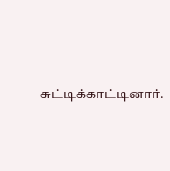சுட்டிக்காட்டினார்.